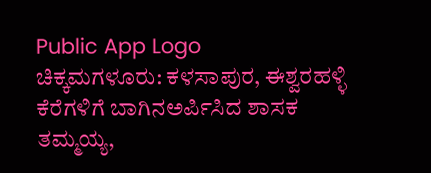Public App Logo
ಚಿಕ್ಕಮಗಳೂರು: ಕಳಸಾಪುರ, ಈಶ್ವರಹಳ್ಳಿ ಕೆರೆಗಳಿಗೆ ಬಾಗಿನ‌ಅರ್ಪಿಸಿದ ಶಾಸಕ ತಮ್ಮಯ್ಯ,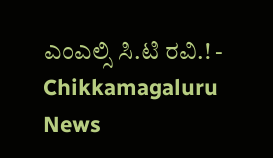ಎಂಎಲ್ಸಿ ಸಿ.ಟಿ ರವಿ.! - Chikkamagaluru News